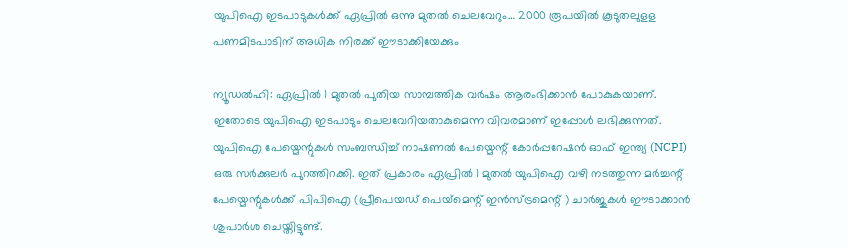യുപിഐ ഇടപാടുകള്‍ക്ക് ഏപ്രില്‍ ഒന്നു മുതല്‍ ചെലവേറും… 2000 രൂപയില്‍ കൂടുതലുളള പണമിടപാടിന് അധിക നിരക്ക് ഈടാക്കിയേക്കും

ന്യൂഡൽഹി: ഏപ്രില്‍ 1 മുതല്‍ പുതിയ സാമ്പത്തിക വര്‍ഷം ആരംഭിക്കാന്‍ പോകുകയാണ്. ഇതോടെ യുപിഐ ഇടപാടും ചെലവേറിയതാകുമെന്ന വിവരമാണ് ഇപ്പോള്‍ ലഭിക്കുന്നത്. യുപിഐ പേയ്മെന്റുകള്‍ സംബന്ധിച്ച് നാഷണല്‍ പേയ്മെന്റ് കോര്‍പ്പറേഷന്‍ ഓഫ് ഇന്ത്യ (NCPI) ഒരു സര്‍ക്കുലര്‍ പുറത്തിറക്കി. ഇത് പ്രകാരം ഏപ്രില്‍ 1 മുതല്‍ യുപിഐ വഴി നടത്തുന്ന മര്‍ച്ചന്റ് പേയ്മെന്റുകള്‍ക്ക് പിപിഐ (പ്രീപെയഡ് പെയ്‌മെന്റ് ഇന്‍സ്ട്രമെന്റ് ) ചാര്‍ജുകള്‍ ഈടാക്കാന്‍ ശുപാര്‍ശ ചെയ്തിട്ടുണ്ട്.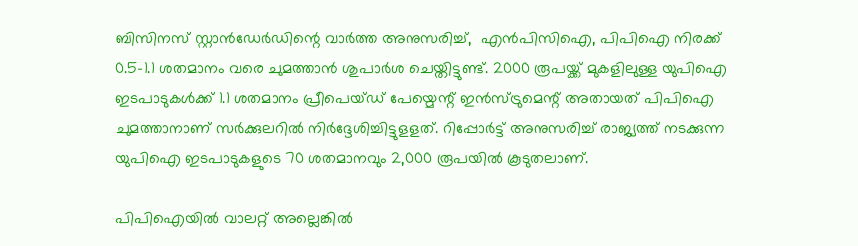ബിസിനസ് സ്റ്റാന്‍ഡേര്‍ഡിന്റെ വാര്‍ത്ത അനുസരിച്ച്,  എന്‍പിസിഐ, പിപിഐ നിരക്ക് 0.5-1.1 ശതമാനം വരെ ചുമത്താന്‍ ശുപാര്‍ശ ചെയ്തിട്ടുണ്ട്. 2000 രൂപയ്ക്ക് മുകളിലുള്ള യുപിഐ ഇടപാടുകള്‍ക്ക് 1.1 ശതമാനം പ്രീപെയ്ഡ് പേയ്മെന്റ് ഇന്‍സ്ട്രുമെന്റ് അതായത് പിപിഐ ചുമത്താനാണ് സര്‍ക്കുലറില്‍ നിര്‍ദ്ദേശിച്ചിട്ടുളളത്. റിപ്പോര്‍ട്ട് അനുസരിച്ച് രാജ്യത്ത് നടക്കുന്ന യുപിഐ ഇടപാടുകളുടെ 70 ശതമാനവും 2,000 രൂപയില്‍ കൂടുതലാണ്.

പിപിഐയില്‍ വാലറ്റ് അല്ലെങ്കില്‍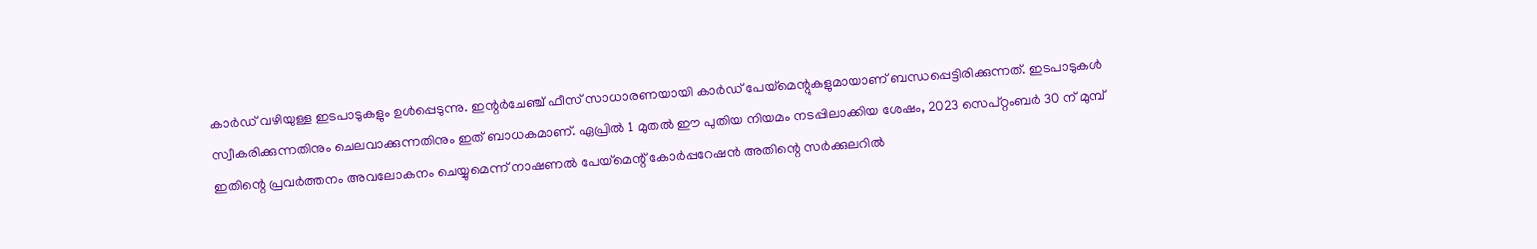കാര്‍ഡ് വഴിയുള്ള ഇടപാടുകളും ഉള്‍പ്പെടുന്നു. ഇന്റര്‍ചേഞ്ച് ഫീസ് സാധാരണയായി കാര്‍ഡ് പേയ്മെന്റുകളുമായാണ് ബന്ധപ്പെട്ടിരിക്കുന്നത്. ഇടപാടുകള്‍ സ്വീകരിക്കുന്നതിനും ചെലവാക്കുന്നതിനും ഇത് ബാധകമാണ്. ഏപ്രില്‍ 1 മുതല്‍ ഈ പുതിയ നിയമം നടപ്പിലാക്കിയ ശേഷം, 2023 സെപ്റ്റംബര്‍ 30 ന് മുമ്പ് ഇതിന്റെ പ്രവര്‍ത്തനം അവലോകനം ചെയ്യുമെന്ന് നാഷണല്‍ പേയ്മെന്റ് കോര്‍പ്പറേഷന്‍ അതിന്റെ സര്‍ക്കുലറില്‍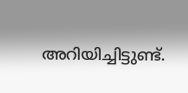അറിയിച്ചിട്ടുണ്ട്.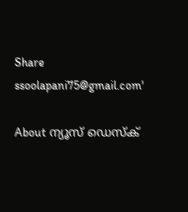Share
ssoolapani75@gmail.com'

About ന്യൂസ് ഡെസ്ക്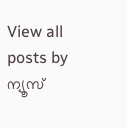View all posts by ന്യൂസ്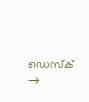ഡെസ്ക് →